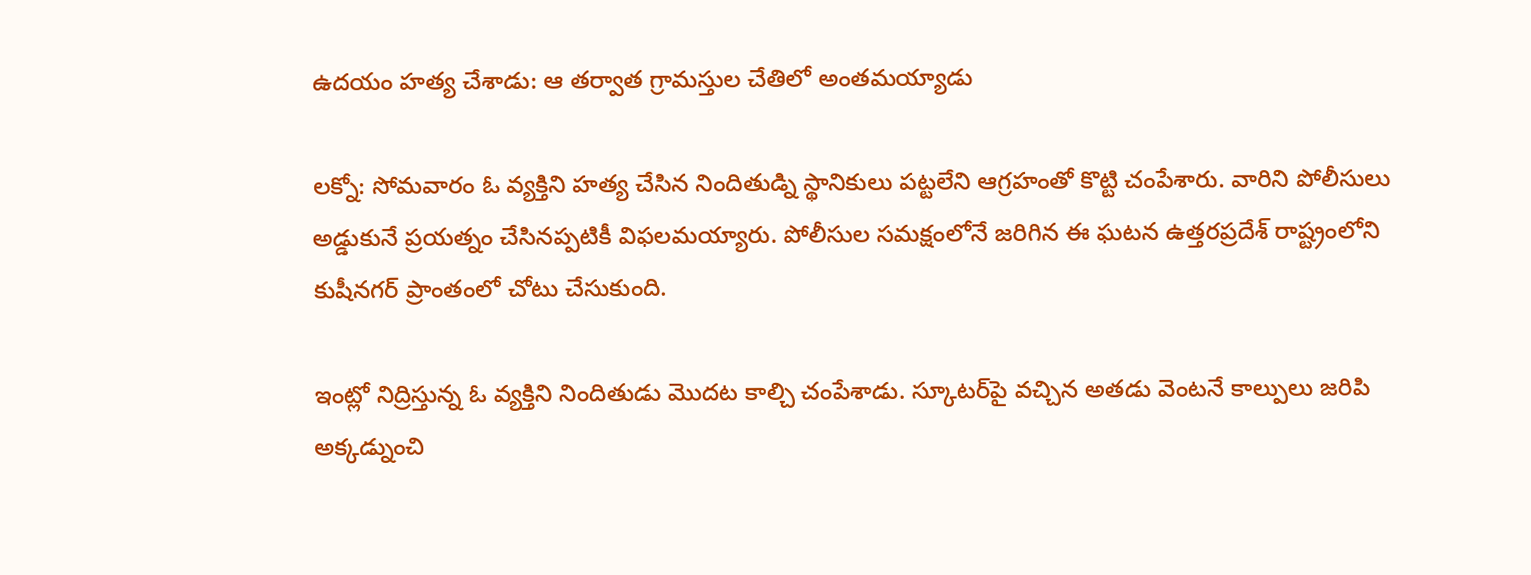ఉదయం హత్య చేశాడు: ఆ తర్వాత గ్రామస్తుల చేతిలో అంతమయ్యాడు

లక్నో: సోమవారం ఓ వ్యక్తిని హత్య చేసిన నిందితుడ్ని స్థానికులు పట్టలేని ఆగ్రహంతో కొట్టి చంపేశారు. వారిని పోలీసులు అడ్డుకునే ప్రయత్నం చేసినప్పటికీ విఫలమయ్యారు. పోలీసుల సమక్షంలోనే జరిగిన ఈ ఘటన ఉత్తరప్రదేశ్ రాష్ట్రంలోని కుషీనగర్ ప్రాంతంలో చోటు చేసుకుంది.

ఇంట్లో నిద్రిస్తున్న ఓ వ్యక్తిని నిందితుడు మొదట కాల్చి చంపేశాడు. స్కూటర్‌పై వచ్చిన అతడు వెంటనే కాల్పులు జరిపి అక్కడ్నుంచి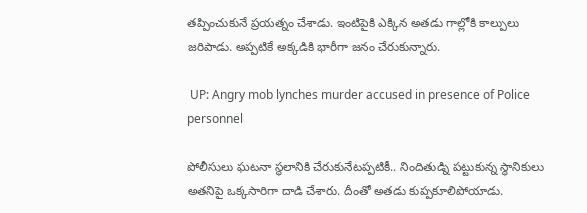తప్పించుకునే ప్రయత్నం చేశాడు. ఇంటిపైకి ఎక్కిన అతడు గాల్లోకి కాల్పులు జరిపాడు. అప్పటికే అక్కడికి భారీగా జనం చేరుకున్నారు.

 UP: Angry mob lynches murder accused in presence of Police personnel

పోలీసులు ఘటనా స్థలానికి చేరుకునేటప్పటికీ.. నిందితుడ్ని పట్టుకున్న స్థానికులు అతనిపై ఒక్కసారిగా దాడి చేశారు. దీంతో అతడు కుప్పకూలిపోయాడు.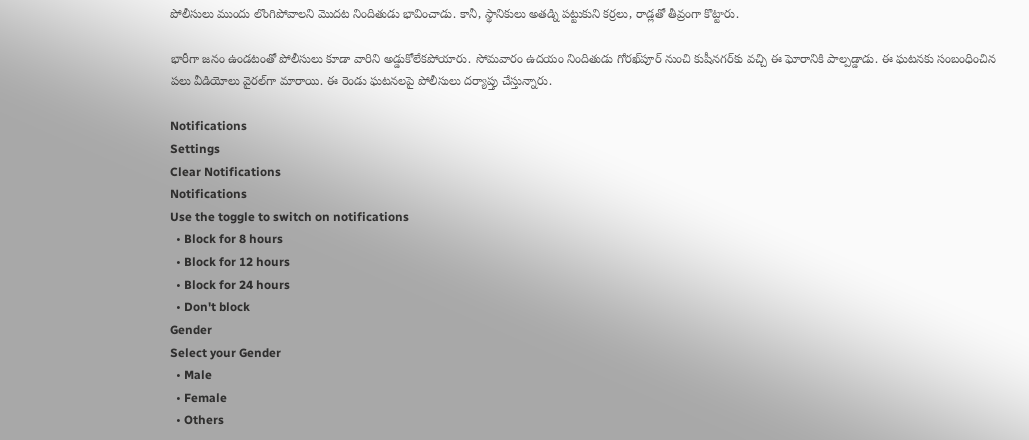పోలీసులు ముందు లొంగిపోవాలని మొదట నిందితుడు భావించాడు. కానీ, స్థానికులు అతడ్ని పట్టుకుని కర్రలు, రాడ్లతో తీవ్రంగా కొట్టారు.

భారీగా జనం ఉండటంతో పోలీసులు కూడా వారిని అడ్డుకోలేకపోయారు. సోమవారం ఉదయం నిందితుడు గోరఖ్‌పూర్ నుంచి కుషీనగర్‌కు వచ్చి ఈ ఘోరానికి పాల్పడ్డాడు. ఈ ఘటనకు సంబంధించిన పలు వీడియోలు వైరల్‌గా మారాయి. ఈ రెండు ఘటనలపై పోలీసులు దర్యాప్తు చేస్తున్నారు.

Notifications
Settings
Clear Notifications
Notifications
Use the toggle to switch on notifications
  • Block for 8 hours
  • Block for 12 hours
  • Block for 24 hours
  • Don't block
Gender
Select your Gender
  • Male
  • Female
  • Others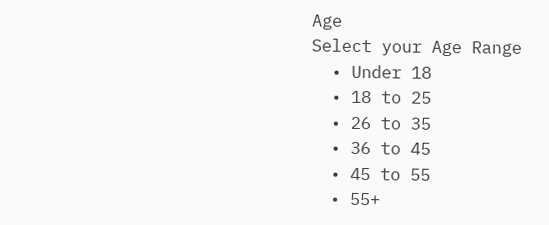Age
Select your Age Range
  • Under 18
  • 18 to 25
  • 26 to 35
  • 36 to 45
  • 45 to 55
  • 55+